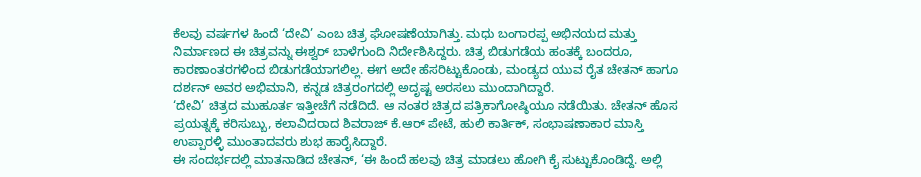ಕೆಲವು ವರ್ಷಗಳ ಹಿಂದೆ ‘ದೇವಿ’ ಎಂಬ ಚಿತ್ರ ಘೋಷಣೆಯಾಗಿತ್ತು. ಮಧು ಬಂಗಾರಪ್ಪ ಅಭಿನಯದ ಮತ್ತು ನಿರ್ಮಾಣದ ಈ ಚಿತ್ರವನ್ನು ಈಶ್ವರ್ ಬಾಳೆಗುಂದಿ ನಿರ್ದೇಶಿಸಿದ್ದರು. ಚಿತ್ರ ಬಿಡುಗಡೆಯ ಹಂತಕ್ಕೆ ಬಂದರೂ, ಕಾರಣಾಂತರಗಳಿಂದ ಬಿಡುಗಡೆಯಾಗಲಿಲ್ಲ. ಈಗ ಅದೇ ಹೆಸರಿಟ್ಟುಕೊಂಡು, ಮಂಡ್ಯದ ಯುವ ರೈತ ಚೇತನ್ ಹಾಗೂ ದರ್ಶನ್ ಅವರ ಅಭಿಮಾನಿ, ಕನ್ನಡ ಚಿತ್ರರಂಗದಲ್ಲಿ ಅದೃಷ್ಟ ಅರಸಲು ಮುಂದಾಗಿದ್ದಾರೆ.
‘ದೇವಿ’ ಚಿತ್ರದ ಮುಹೂರ್ತ ಇತ್ತೀಚೆಗೆ ನಡೆದಿದೆ. ಆ ನಂತರ ಚಿತ್ರದ ಪತ್ರಿಕಾಗೋಷ್ಠಿಯೂ ನಡೆಯಿತು. ಚೇತನ್ ಹೊಸ ಪ್ರಯತ್ನಕ್ಕೆ ಕರಿಸುಬ್ಬು, ಕಲಾವಿದರಾದ ಶಿವರಾಜ್ ಕೆ.ಆರ್ ಪೇಟೆ, ಹುಲಿ ಕಾರ್ತಿಕ್, ಸಂಭಾಷಣಾಕಾರ ಮಾಸ್ತಿ ಉಪ್ಪಾರಳ್ಳಿ ಮುಂತಾದವರು ಶುಭ ಹಾರೈಸಿದ್ದಾರೆ.
ಈ ಸಂದರ್ಭದಲ್ಲಿ ಮಾತನಾಡಿದ ಚೇತನ್, ‘ಈ ಹಿಂದೆ ಹಲವು ಚಿತ್ರ ಮಾಡಲು ಹೋಗಿ ಕೈ ಸುಟ್ಟುಕೊಂಡಿದ್ದೆ. ಅಲ್ಲಿ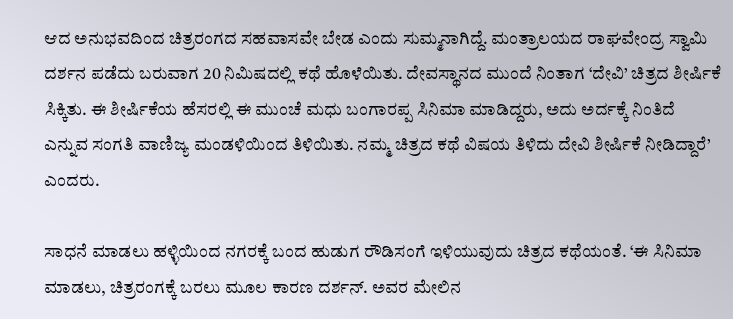ಆದ ಅನುಭವದಿಂದ ಚಿತ್ರರಂಗದ ಸಹವಾಸವೇ ಬೇಡ ಎಂದು ಸುಮ್ಮನಾಗಿದ್ದೆ. ಮಂತ್ರಾಲಯದ ರಾಘವೇಂದ್ರ ಸ್ವಾಮಿ ದರ್ಶನ ಪಡೆದು ಬರುವಾಗ 20 ನಿಮಿಷದಲ್ಲಿ ಕಥೆ ಹೊಳೆಯಿತು. ದೇವಸ್ಥಾನದ ಮುಂದೆ ನಿಂತಾಗ ‘ದೇವಿ’ ಚಿತ್ರದ ಶೀರ್ಷಿಕೆ ಸಿಕ್ಕಿತು. ಈ ಶೀರ್ಷಿಕೆಯ ಹೆಸರಲ್ಲಿ ಈ ಮುಂಚೆ ಮಧು ಬಂಗಾರಪ್ಪ ಸಿನಿಮಾ ಮಾಡಿದ್ದರು, ಅದು ಅರ್ದಕ್ಕೆ ನಿಂತಿದೆ ಎನ್ನುವ ಸಂಗತಿ ವಾಣಿಜ್ಯ ಮಂಡಳಿಯಿಂದ ತಿಳಿಯಿತು. ನಮ್ಮ ಚಿತ್ರದ ಕಥೆ ವಿಷಯ ತಿಳಿದು ದೇವಿ ಶೀರ್ಷಿಕೆ ನೀಡಿದ್ದಾರೆ’ ಎಂದರು.

ಸಾಧನೆ ಮಾಡಲು ಹಳ್ಳಿಯಿಂದ ನಗರಕ್ಕೆ ಬಂದ ಹುಡುಗ ರೌಡಿಸಂಗೆ ಇಳಿಯುವುದು ಚಿತ್ರದ ಕಥೆಯಂತೆ. ‘ಈ ಸಿನಿಮಾ ಮಾಡಲು, ಚಿತ್ರರಂಗಕ್ಕೆ ಬರಲು ಮೂಲ ಕಾರಣ ದರ್ಶನ್. ಅವರ ಮೇಲಿನ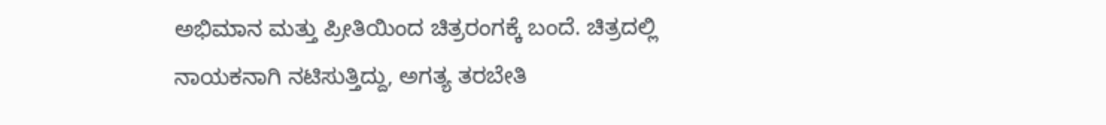ಅಭಿಮಾನ ಮತ್ತು ಪ್ರೀತಿಯಿಂದ ಚಿತ್ರರಂಗಕ್ಕೆ ಬಂದೆ. ಚಿತ್ರದಲ್ಲಿ ನಾಯಕನಾಗಿ ನಟಿಸುತ್ತಿದ್ದು, ಅಗತ್ಯ ತರಬೇತಿ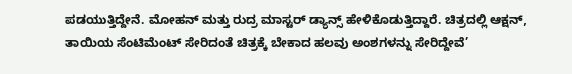ಪಡಯುತ್ತಿದ್ದೇನೆ. ಮೋಹನ್ ಮತ್ತು ರುದ್ರ ಮಾಸ್ಟರ್ ಡ್ಯಾನ್ಸ್ ಹೇಳಿಕೊಡುತ್ತಿದ್ದಾರೆ. ಚಿತ್ರದಲ್ಲಿ ಆಕ್ಷನ್, ತಾಯಿಯ ಸೆಂಟಿಮೆಂಟ್ ಸೇರಿದಂತೆ ಚಿತ್ರಕ್ಕೆ ಬೇಕಾದ ಹಲವು ಅಂಶಗಳನ್ನು ಸೇರಿದ್ದೇವೆ’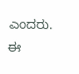ಎಂದರು.
ಈ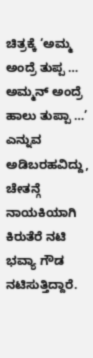ಚಿತ್ರಕ್ಕೆ ‘ಅಮ್ಮ ಅಂದ್ರೆ ತುಪ್ಪ … ಅಮ್ಮನ್ ಅಂದ್ರೆ ಹಾಲು ತುಪ್ಪಾ …’ ಎನ್ನುವ ಅಡಿಬರಹವಿದ್ದು, ಚೇತನ್ಗೆ ನಾಯಕಿಯಾಗಿ ಕಿರುತೆರೆ ನಟಿ ಭವ್ಯಾ ಗೌಡ ನಟಿಸುತ್ತಿದ್ದಾರೆ.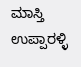ಮಾಸ್ತಿ ಉಪ್ಪಾರಳ್ಳಿ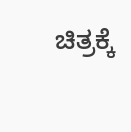ಚಿತ್ರಕ್ಕೆ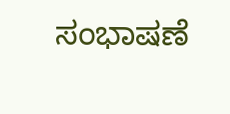ಸಂಭಾಷಣೆ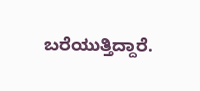ಬರೆಯುತ್ತಿದ್ದಾರೆ.